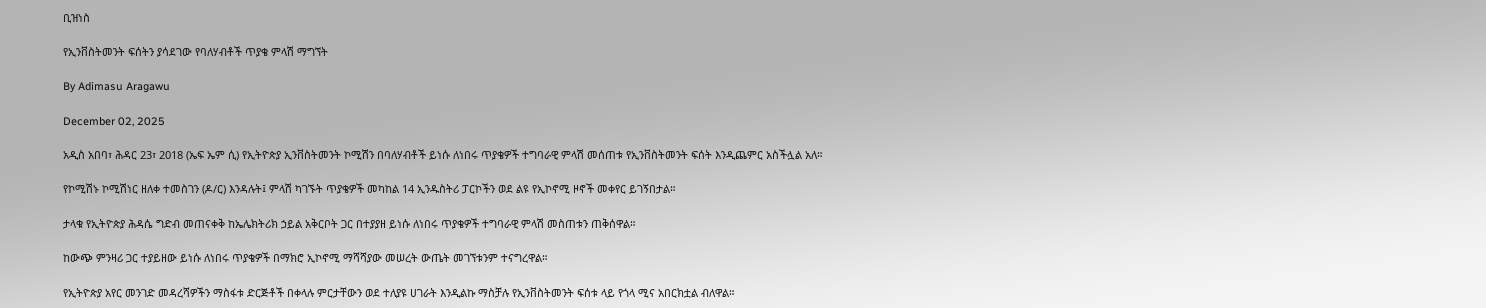ቢዝነስ

የኢንቨስትመንት ፍሰትን ያሳደገው የባለሃብቶች ጥያቄ ምላሽ ማግኘት

By Adimasu Aragawu

December 02, 2025

አዲስ አበባ፣ ሕዳር 23፣ 2018 (ኤፍ ኤም ሲ) የኢትዮጵያ ኢንቨስትመንት ኮሚሽን በባለሃብቶች ይነሱ ለነበሩ ጥያቄዎች ተግባራዊ ምላሽ መሰጠቱ የኢንቨስትመንት ፍሰት እንዲጨምር አስችሏል አለ።

የኮሚሽኑ ኮሚሽነር ዘለቀ ተመስገን (ዶ/ር) እንዳሉት፤ ምላሽ ካገኙት ጥያቄዎች መካከል 14 ኢንዱስትሪ ፓርኮችን ወደ ልዩ የኢኮኖሚ ዞኖች መቀየር ይገኝበታል።

ታላቁ የኢትዮጵያ ሕዳሴ ግድብ መጠናቀቅ ከኤሌክትሪክ ኃይል አቅርቦት ጋር በተያያዘ ይነሱ ለነበሩ ጥያቄዎች ተግባራዊ ምላሽ መስጠቱን ጠቅሰዋል።

ከውጭ ምንዛሪ ጋር ተያይዘው ይነሱ ለነበሩ ጥያቄዎች በማክሮ ኢኮኖሚ ማሻሻያው መሠረት ውጤት መገኘቱንም ተናግረዋል።

የኢትዮጵያ አየር መንገድ መዳረሻዎችን ማስፋቱ ድርጅቶች በቀላሉ ምርታቸውን ወደ ተለያዩ ሀገራት እንዲልኩ ማስቻሉ የኢንቨስትመንት ፍሰቱ ላይ የጎላ ሚና አበርክቷል ብለዋል።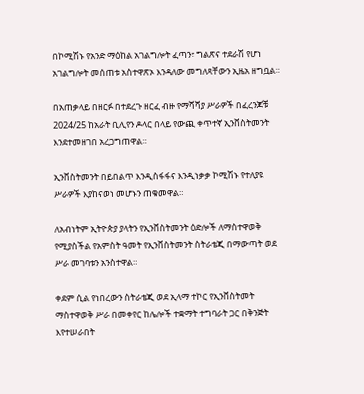በኮሚሽኑ የአንድ ማዕከል አገልግሎት ፈጣን፣ ግልጽና ተደራሽ የሆነ አገልግሎት መሰጠቱ አስተዋጽኦ እንዳለው መግለጻቸውን ኢዜአ ዘግቧል።

በአጠቃላይ በዘርፉ በተደረጉ ዘርፈ ብዙ የማሻሻያ ሥራዎች በፈረንጆቹ 2024/25 ከአራት ቢሊየን ዶላር በላይ የውጪ ቀጥተኛ ኢንቨስትመንት እንደተመዘገበ አረጋግጠዋል።

ኢንቨስትመንት በይበልጥ እንዲስፋፋና እንዲነቃቃ ኮሚሽኑ የተለያዩ ሥራዎች እያከናወነ መሆኑን ጠቁመዋል።

ለአብነትም ኢትዮጵያ ያላትን የኢንቨስትመንት ዕድሎች ለማስተዋወቅ የሚያስችል የአምስት ዓመት የኢንቨስትመንት ስትራቴጂ በማውጣት ወደ ሥራ መገባቱን አንስተዋል።

ቀደም ሲል የነበረውን ስትራቴጂ ወደ ኢላማ ተኮር የኢንቨስትመት ማስተዋወቅ ሥራ በመቀየር ከሌሎች ተቋማት ተግባራት ጋር በቅንጅት እየተሠራበት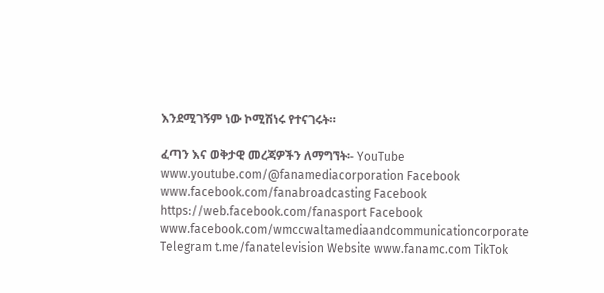እንደሚገኝም ነው ኮሚሽነሩ የተናገሩት።

ፈጣን እና ወቅታዊ መረጃዎችን ለማግኘት፡- YouTube www.youtube.com/@fanamediacorporation Facebook www.facebook.com/fanabroadcasting Facebook https://web.facebook.com/fanasport Facebook www.facebook.com/wmccwaltamediaandcommunicationcorporate Telegram t.me/fanatelevision Website www.fanamc.com TikTok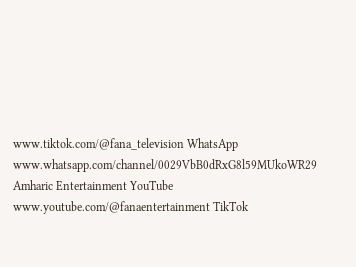www.tiktok.com/@fana_television WhatsApp www.whatsapp.com/channel/0029VbB0dRxG8l59MUkoWR29 Amharic Entertainment YouTube www.youtube.com/@fanaentertainment TikTok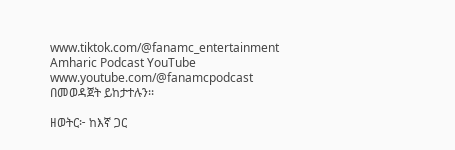www.tiktok.com/@fanamc_entertainment Amharic Podcast YouTube www.youtube.com/@fanamcpodcast በመወዳጀት ይከታተሉን፡፡

ዘወትር፦ ከእኛ ጋር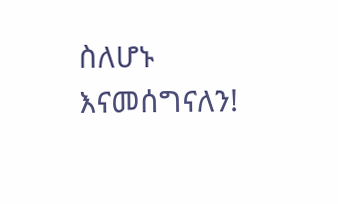ስለሆኑ እናመሰግናለን!